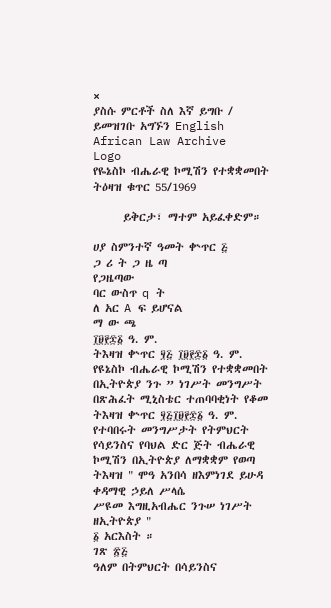×
ያስሱ ምርቶች ስለ እኛ ይግቡ / ይመዝገቡ አግኙን English
African Law Archive
Logo
የዬኔስኮ ብሔራዊ ኮሚሽን የተቋቋመበት ትዕዛዝ ቁጥር 55/1969

      ይቅርታ፣ ማተም አይፈቀድም።

ሀያ ስምንተኛ ዓመት ቍጥር ፭
ጋ ሪ ት ጋ ዜ ጣ
የጋዜጣው
ባር ውስጥ q ት
ለ አር A ፍ ይሆናል
ማ ው ጫ
፲፱፻፷፩ ዓ. ም.
ትእዛዝ ቍጥር ፶፭ ፲፱፻፷፩ ዓ. ም.
የዩኔስኮ ብሔራዊ ኮሚሽን የተቋቋመበት
በኢትዮጵያ ንጉ ” ነገሥት መንግሥት
በጽሕፈት ሚኒስቴር ተጠባባቂነት የቆመ
ትእዛዝ ቍጥር ፶፭፲፱፻፷፩ ዓ. ም. የተባበሩት መንግሥታት የትምህርት የሳይንስና የባህል ድር ጅት ብሔራዊ ኮሚሽን በኢትዮጵያ ለማቋቋም የወጣ ትእዛዝ " ሞዓ አንበሳ ዘእምነገደ ይሁዳ
ቀዳማዊ ኃይለ ሥላሴ
ሥዩመ እግዚአብሔር ንጉሠ ነገሥት ዘኢትዮጵያ "
፩ አርእስት ።
ገጽ ፳፭
ዓለም በትምህርት በሳይንስና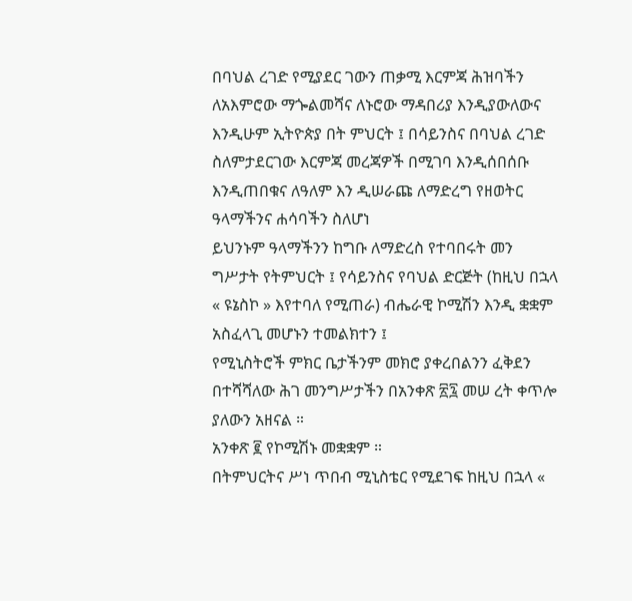በባህል ረገድ የሚያደር ገውን ጠቃሚ እርምጃ ሕዝባችን ለአእምሮው ማጐልመሻና ለኑሮው ማዳበሪያ እንዲያውለውና እንዲሁም ኢትዮጵያ በት ምህርት ፤ በሳይንስና በባህል ረገድ ስለምታደርገው እርምጃ መረጃዎች በሚገባ እንዲሰበሰቡ እንዲጠበቁና ለዓለም እን ዲሠራጩ ለማድረግ የዘወትር ዓላማችንና ሐሳባችን ስለሆነ
ይህንኑም ዓላማችንን ከግቡ ለማድረስ የተባበሩት መን ግሥታት የትምህርት ፤ የሳይንስና የባህል ድርጅት (ከዚህ በኋላ « ዩኔስኮ » እየተባለ የሚጠራ) ብሔራዊ ኮሚሽን እንዲ ቋቋም አስፈላጊ መሆኑን ተመልክተን ፤
የሚኒስትሮች ምክር ቤታችንም መክሮ ያቀረበልንን ፈቅደን በተሻሻለው ሕገ መንግሥታችን በአንቀጽ ፳፯ መሠ ረት ቀጥሎ ያለውን አዘናል ።
አንቀጽ ፪ የኮሚሽኑ መቋቋም ።
በትምህርትና ሥነ ጥበብ ሚኒስቴር የሚደገፍ ከዚህ በኋላ «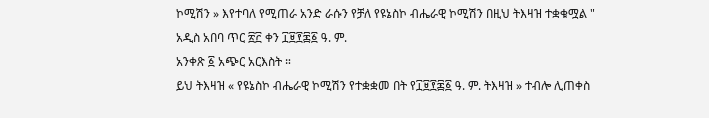ኮሚሽን » እየተባለ የሚጠራ አንድ ራሱን የቻለ የዩኔስኮ ብሔራዊ ኮሚሽን በዚህ ትእዛዝ ተቋቁሟል "
አዲስ አበባ ጥር ፳፫ ቀን ፲፱፻፷፩ ዓ. ም.
አንቀጽ ፩ አጭር አርእስት ።
ይህ ትእዛዝ « የዩኔስኮ ብሔራዊ ኮሚሽን የተቋቋመ በት የ፲፱፻፷፩ ዓ. ም. ትእዛዝ » ተብሎ ሊጠቀስ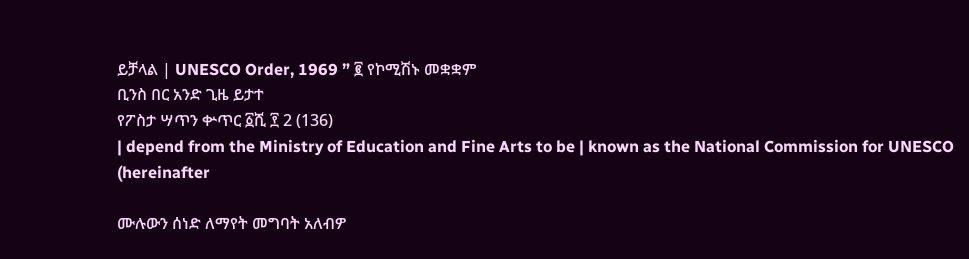ይቻላል | UNESCO Order, 1969 ” ፪ የኮሚሽኑ መቋቋም
ቢንስ በር አንድ ጊዜ ይታተ
የፖስታ ሣጥን ቍጥር ፩ሺ ፻ 2 (136)
| depend from the Ministry of Education and Fine Arts to be | known as the National Commission for UNESCO (hereinafter

ሙሉውን ሰነድ ለማየት መግባት አለብዎ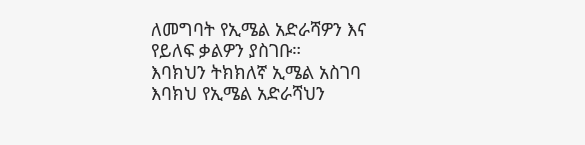ለመግባት የኢሜል አድራሻዎን እና የይለፍ ቃልዎን ያስገቡ።
እባክህን ትክክለኛ ኢሜል አስገባ
እባክህ የኢሜል አድራሻህን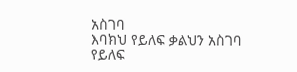አስገባ
እባክህ የይለፍ ቃልህን አስገባ
የይለፍ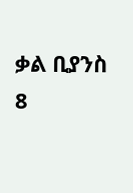ቃል ቢያንስ 8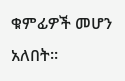ቁምፊዎች መሆን አለበት።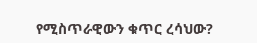የሚስጥራዊውን ቁጥር ረሳህው?